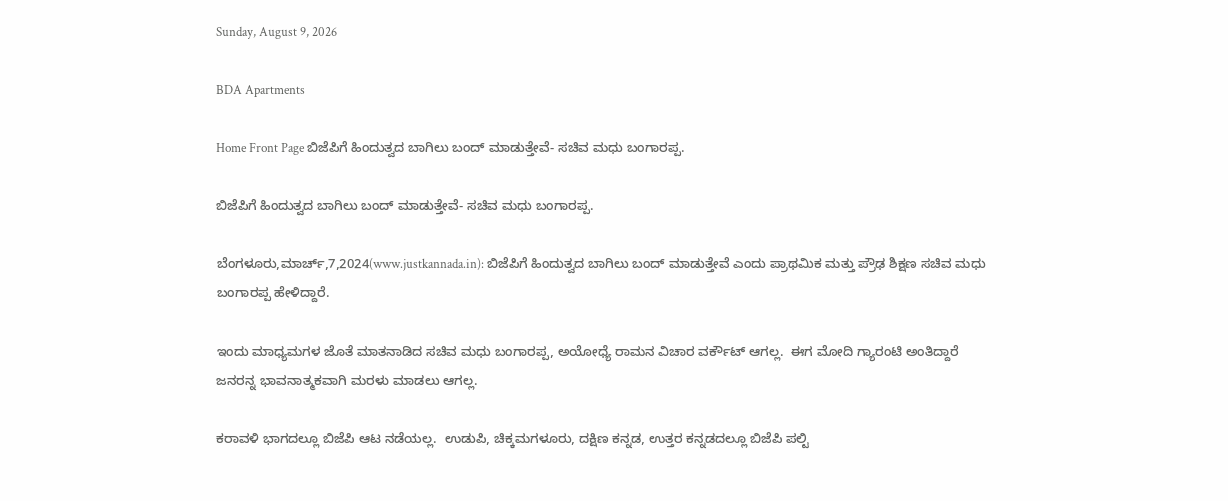Sunday, August 9, 2026

BDA Apartments

Home Front Page ಬಿಜೆಪಿಗೆ ಹಿಂದುತ್ವದ ಬಾಗಿಲು ಬಂದ್ ಮಾಡುತ್ತೇವೆ- ಸಚಿವ ಮಧು ಬಂಗಾರಪ್ಪ.

ಬಿಜೆಪಿಗೆ ಹಿಂದುತ್ವದ ಬಾಗಿಲು ಬಂದ್ ಮಾಡುತ್ತೇವೆ- ಸಚಿವ ಮಧು ಬಂಗಾರಪ್ಪ.

ಬೆಂಗಳೂರು,ಮಾರ್ಚ್,7,2024(www.justkannada.in): ಬಿಜೆಪಿಗೆ ಹಿಂದುತ್ವದ ಬಾಗಿಲು ಬಂದ್ ಮಾಡುತ್ತೇವೆ ಎಂದು ಪ್ರಾಥಮಿಕ ಮತ್ತು ಪ್ರೌಢ ಶಿಕ್ಷಣ ಸಚಿವ ಮಧು ಬಂಗಾರಪ್ಪ ಹೇಳಿದ್ದಾರೆ.

ಇಂದು ಮಾಧ್ಯಮಗಳ ಜೊತೆ ಮಾತನಾಡಿದ ಸಚಿವ ಮಧು ಬಂಗಾರಪ್ಪ, ಅಯೋಧ್ಯೆ ರಾಮನ ವಿಚಾರ ವರ್ಕೌಟ್ ಆಗಲ್ಲ.  ಈಗ ಮೋದಿ ಗ್ಯಾರಂಟಿ ಅಂತಿದ್ದಾರೆ ಜನರನ್ನ ಭಾವನಾತ್ಮಕವಾಗಿ ಮರಳು ಮಾಡಲು ಆಗಲ್ಲ.

ಕರಾವಳಿ ಭಾಗದಲ್ಲೂ ಬಿಜೆಪಿ ಆಟ ನಡೆಯಲ್ಲ.  ಉಡುಪಿ, ಚಿಕ್ಕಮಗಳೂರು, ದಕ್ಷಿಣ ಕನ್ನಡ, ಉತ್ತರ ಕನ್ನಡದಲ್ಲೂ ಬಿಜೆಪಿ ಪಲ್ಟಿ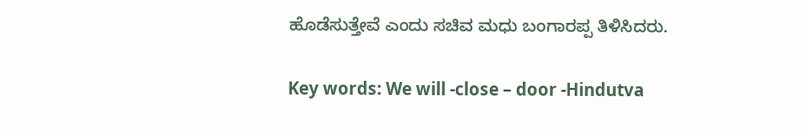ಹೊಡೆಸುತ್ತೇವೆ ಎಂದು ಸಚಿವ ಮಧು ಬಂಗಾರಪ್ಪ ತಿಳಿಸಿದರು.

Key words: We will -close – door -Hindutva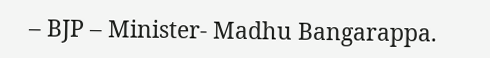– BJP – Minister- Madhu Bangarappa.